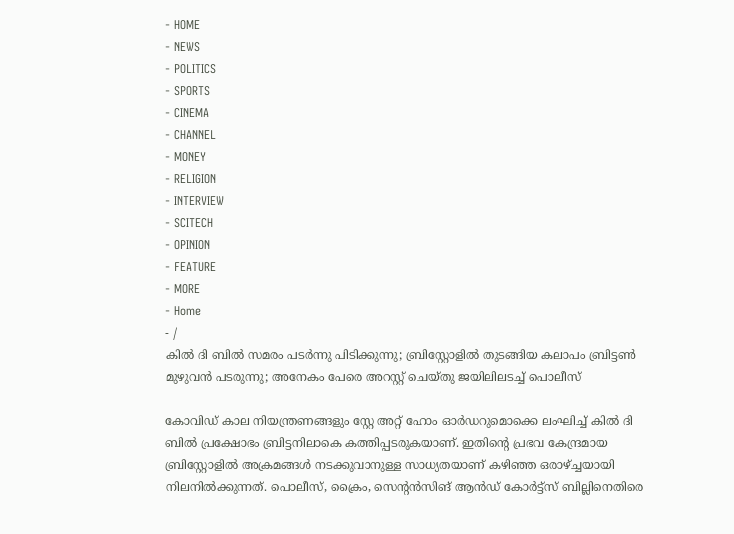- HOME
- NEWS
- POLITICS
- SPORTS
- CINEMA
- CHANNEL
- MONEY
- RELIGION
- INTERVIEW
- SCITECH
- OPINION
- FEATURE
- MORE
- Home
- /
കിൽ ദി ബിൽ സമരം പടർന്നു പിടിക്കുന്നു; ബ്രിസ്റ്റോളിൽ തുടങ്ങിയ കലാപം ബ്രിട്ടൺ മുഴുവൻ പടരുന്നു; അനേകം പേരെ അറസ്റ്റ് ചെയ്തു ജയിലിലടച്ച് പൊലീസ്

കോവിഡ് കാല നിയന്ത്രണങ്ങളും സ്റ്റേ അറ്റ് ഹോം ഓർഡറുമൊക്കെ ലംഘിച്ച് കിൽ ദി ബിൽ പ്രക്ഷോഭം ബ്രിട്ടനിലാകെ കത്തിപ്പടരുകയാണ്. ഇതിന്റെ പ്രഭവ കേന്ദ്രമായ ബ്രിസ്റ്റോളിൽ അക്രമങ്ങൾ നടക്കുവാനുള്ള സാധ്യതയാണ് കഴിഞ്ഞ ഒരാഴ്ച്ചയായി നിലനിൽക്കുന്നത്. പൊലീസ്, ക്രൈം, സെന്റൻസിങ് ആൻഡ് കോർട്ട്സ് ബില്ലിനെതിരെ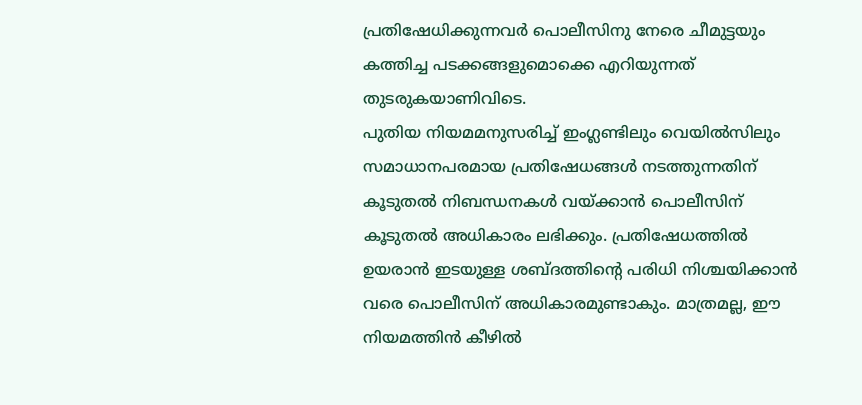പ്രതിഷേധിക്കുന്നവർ പൊലീസിനു നേരെ ചീമുട്ടയും കത്തിച്ച പടക്കങ്ങളുമൊക്കെ എറിയുന്നത് തുടരുകയാണിവിടെ.
പുതിയ നിയമമനുസരിച്ച് ഇംഗ്ലണ്ടിലും വെയിൽസിലും സമാധാനപരമായ പ്രതിഷേധങ്ങൾ നടത്തുന്നതിന് കൂടുതൽ നിബന്ധനകൾ വയ്ക്കാൻ പൊലീസിന് കൂടുതൽ അധികാരം ലഭിക്കും. പ്രതിഷേധത്തിൽ ഉയരാൻ ഇടയുള്ള ശബ്ദത്തിന്റെ പരിധി നിശ്ചയിക്കാൻ വരെ പൊലീസിന് അധികാരമുണ്ടാകും. മാത്രമല്ല, ഈ നിയമത്തിൻ കീഴിൽ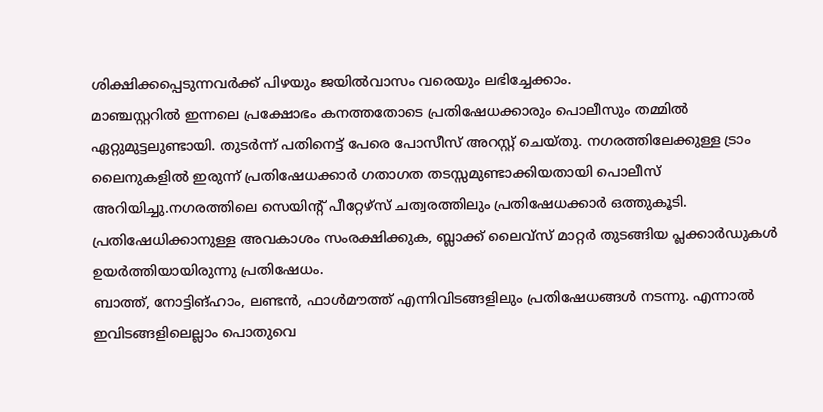ശിക്ഷിക്കപ്പെടുന്നവർക്ക് പിഴയും ജയിൽവാസം വരെയും ലഭിച്ചേക്കാം.
മാഞ്ചസ്റ്ററിൽ ഇന്നലെ പ്രക്ഷോഭം കനത്തതോടെ പ്രതിഷേധക്കാരും പൊലീസും തമ്മിൽ ഏറ്റുമുട്ടലുണ്ടായി. തുടർന്ന് പതിനെട്ട് പേരെ പോസീസ് അറസ്റ്റ് ചെയ്തു. നഗരത്തിലേക്കുള്ള ട്രാം ലൈനുകളിൽ ഇരുന്ന് പ്രതിഷേധക്കാർ ഗതാഗത തടസ്സമുണ്ടാക്കിയതായി പൊലീസ് അറിയിച്ചു.നഗരത്തിലെ സെയിന്റ് പീറ്റേഴ്സ് ചത്വരത്തിലും പ്രതിഷേധക്കാർ ഒത്തുകൂടി. പ്രതിഷേധിക്കാനുള്ള അവകാശം സംരക്ഷിക്കുക, ബ്ലാക്ക് ലൈവ്സ് മാറ്റർ തുടങ്ങിയ പ്ലക്കാർഡുകൾ ഉയർത്തിയായിരുന്നു പ്രതിഷേധം.
ബാത്ത്, നോട്ടിങ്ഹാം, ലണ്ടൻ, ഫാൾമൗത്ത് എന്നിവിടങ്ങളിലും പ്രതിഷേധങ്ങൾ നടന്നു. എന്നാൽ ഇവിടങ്ങളിലെല്ലാം പൊതുവെ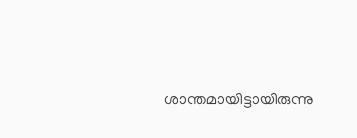ശാന്തമായിട്ടായിരുന്നു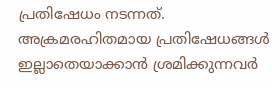പ്രതിഷേധം നടന്നത്. അക്രമരഹിതമായ പ്രതിഷേധങ്ങൾ ഇല്ലാതെയാക്കാൻ ശ്രമിക്കുന്നവർ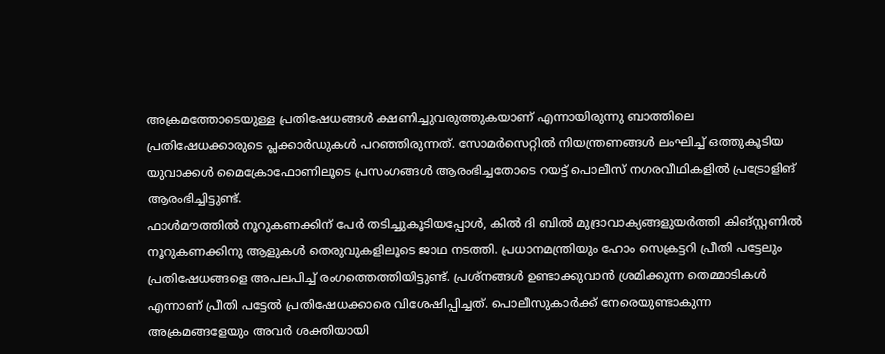അക്രമത്തോടെയുള്ള പ്രതിഷേധങ്ങൾ ക്ഷണിച്ചുവരുത്തുകയാണ് എന്നായിരുന്നു ബാത്തിലെ പ്രതിഷേധക്കാരുടെ പ്ലക്കാർഡുകൾ പറഞ്ഞിരുന്നത്. സോമർസെറ്റിൽ നിയന്ത്രണങ്ങൾ ലംഘിച്ച് ഒത്തുകൂടിയ യുവാക്കൾ മൈക്രോഫോണിലൂടെ പ്രസംഗങ്ങൾ ആരംഭിച്ചതോടെ റയട്ട് പൊലീസ് നഗരവീഥികളിൽ പ്രട്രോളിങ് ആരംഭിച്ചിട്ടുണ്ട്.
ഫാൾമൗത്തിൽ നൂറുകണക്കിന് പേർ തടിച്ചുകൂടിയപ്പോൾ, കിൽ ദി ബിൽ മുദ്രാവാക്യങ്ങളുയർത്തി കിങ്സ്റ്റണിൽ നൂറുകണക്കിനു ആളുകൾ തെരുവുകളിലൂടെ ജാഥ നടത്തി. പ്രധാനമന്ത്രിയും ഹോം സെക്രട്ടറി പ്രീതി പട്ടേലും പ്രതിഷേധങ്ങളെ അപലപിച്ച് രംഗത്തെത്തിയിട്ടുണ്ട്. പ്രശ്നങ്ങൾ ഉണ്ടാക്കുവാൻ ശ്രമിക്കുന്ന തെമ്മാടികൾ എന്നാണ് പ്രീതി പട്ടേൽ പ്രതിഷേധക്കാരെ വിശേഷിപ്പിച്ചത്. പൊലീസുകാർക്ക് നേരെയുണ്ടാകുന്ന അക്രമങ്ങളേയും അവർ ശക്തിയായി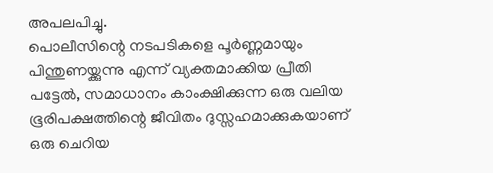അപലപിച്ചു.
പൊലീസിന്റെ നടപടികളെ പൂർണ്ണമായും പിന്തുണയ്ക്കുന്നു എന്ന് വ്യക്തമാക്കിയ പ്രീതി പട്ടേൽ, സമാധാനം കാംക്ഷിക്കുന്ന ഒരു വലിയ ഭൂരിപക്ഷത്തിന്റെ ജീവിതം ദുസ്സഹമാക്കുകയാണ് ഒരു ചെറിയ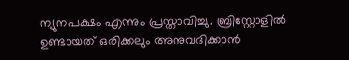ന്യുനപക്ഷം എന്നും പ്രസ്താവിച്ചു. ബ്രിസ്റ്റോളിൽ ഉണ്ടായത് ഒരിക്കലും അനുവദിക്കാൻ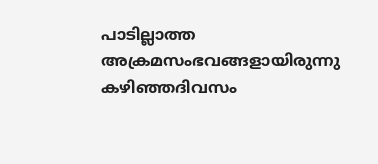പാടില്ലാത്ത അക്രമസംഭവങ്ങളായിരുന്നു കഴിഞ്ഞദിവസം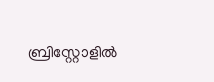ബ്രിസ്റ്റോളിൽ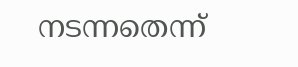നടന്നതെന്ന്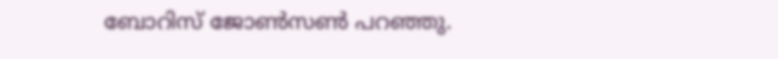ബോറിസ് ജോൺസൺ പറഞ്ഞു.